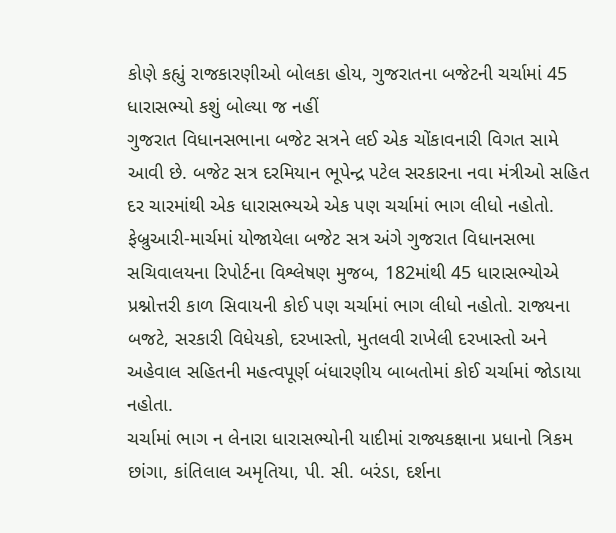કોણે કહ્યું રાજકારણીઓ બોલકા હોય, ગુજરાતના બજેટની ચર્ચામાં 45 ધારાસભ્યો કશું બોલ્યા જ નહીં
ગુજરાત વિધાનસભાના બજેટ સત્રને લઈ એક ચોંકાવનારી વિગત સામે આવી છે. બજેટ સત્ર દરમિયાન ભૂપેન્દ્ર પટેલ સરકારના નવા મંત્રીઓ સહિત દર ચારમાંથી એક ધારાસભ્યએ એક પણ ચર્ચામાં ભાગ લીધો નહોતો. ફેબ્રુઆરી-માર્ચમાં યોજાયેલા બજેટ સત્ર અંગે ગુજરાત વિધાનસભા સચિવાલયના રિપોર્ટના વિશ્લેષણ મુજબ, 182માંથી 45 ધારાસભ્યોએ પ્રશ્નોત્તરી કાળ સિવાયની કોઈ પણ ચર્ચામાં ભાગ લીધો નહોતો. રાજ્યના બજટે, સરકારી વિધેયકો, દરખાસ્તો, મુતલવી રાખેલી દરખાસ્તો અને અહેવાલ સહિતની મહત્વપૂર્ણ બંધારણીય બાબતોમાં કોઈ ચર્ચામાં જોડાયા નહોતા.
ચર્ચામાં ભાગ ન લેનારા ધારાસભ્યોની યાદીમાં રાજ્યકક્ષાના પ્રધાનો ત્રિકમ છાંગા, કાંતિલાલ અમૃતિયા, પી. સી. બરંડા, દર્શના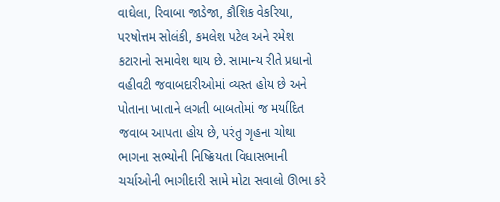વાઘેલા, રિવાબા જાડેજા, કૌશિક વેકરિયા, પરષોત્તમ સોલંકી, કમલેશ પટેલ અને રમેશ કટારાનો સમાવેશ થાય છે. સામાન્ય રીતે પ્રધાનો વહીવટી જવાબદારીઓમાં વ્યસ્ત હોય છે અને પોતાના ખાતાને લગતી બાબતોમાં જ મર્યાદિત જવાબ આપતા હોય છે, પરંતુ ગૃહના ચોથા ભાગના સભ્યોની નિષ્ક્રિયતા વિધાસભાની ચર્ચાઓની ભાગીદારી સામે મોટા સવાલો ઊભા કરે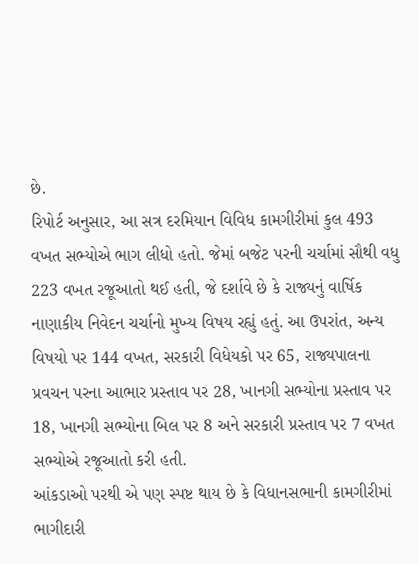છે.
રિપોર્ટ અનુસાર, આ સત્ર દરમિયાન વિવિધ કામગીરીમાં કુલ 493 વખત સભ્યોએ ભાગ લીધો હતો. જેમાં બજેટ પરની ચર્ચામાં સૌથી વધુ 223 વખત રજૂઆતો થઈ હતી, જે દર્શાવે છે કે રાજ્યનું વાર્ષિક નાણાકીય નિવેદન ચર્ચાનો મુખ્ય વિષય રહ્યું હતું. આ ઉપરાંત, અન્ય વિષયો પર 144 વખત, સરકારી વિધેયકો પર 65, રાજ્યપાલના પ્રવચન પરના આભાર પ્રસ્તાવ પર 28, ખાનગી સભ્યોના પ્રસ્તાવ પર 18, ખાનગી સભ્યોના બિલ પર 8 અને સરકારી પ્રસ્તાવ પર 7 વખત સભ્યોએ રજૂઆતો કરી હતી.
આંકડાઓ પરથી એ પણ સ્પષ્ટ થાય છે કે વિધાનસભાની કામગીરીમાં ભાગીદારી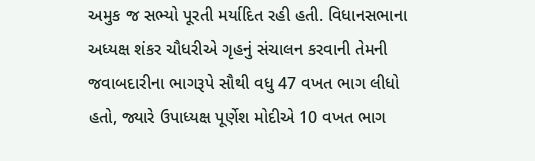અમુક જ સભ્યો પૂરતી મર્યાદિત રહી હતી. વિધાનસભાના અધ્યક્ષ શંકર ચૌધરીએ ગૃહનું સંચાલન કરવાની તેમની જવાબદારીના ભાગરૂપે સૌથી વધુ 47 વખત ભાગ લીધો હતો, જ્યારે ઉપાધ્યક્ષ પૂર્ણેશ મોદીએ 10 વખત ભાગ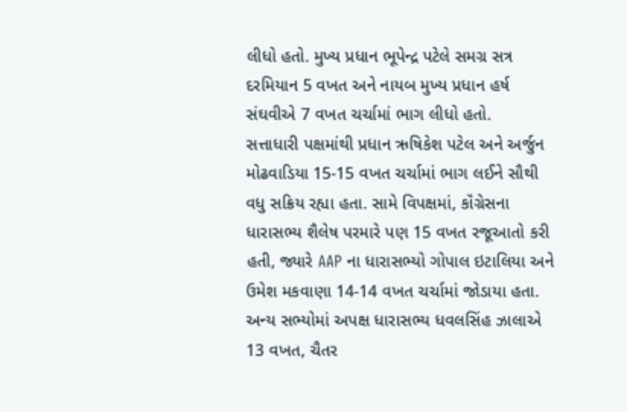લીધો હતો. મુખ્ય પ્રધાન ભૂપેન્દ્ર પટેલે સમગ્ર સત્ર દરમિયાન 5 વખત અને નાયબ મુખ્ય પ્રધાન હર્ષ સંઘવીએ 7 વખત ચર્ચામાં ભાગ લીધો હતો.
સત્તાધારી પક્ષમાંથી પ્રધાન ઋષિકેશ પટેલ અને અર્જુન મોઢવાડિયા 15-15 વખત ચર્ચામાં ભાગ લઈને સૌથી વધુ સક્રિય રહ્યા હતા. સામે વિપક્ષમાં, કૉંગ્રેસના ધારાસભ્ય શૈલેષ પરમારે પણ 15 વખત રજૂઆતો કરી હતી, જ્યારે AAP ના ધારાસભ્યો ગોપાલ ઇટાલિયા અને ઉમેશ મકવાણા 14-14 વખત ચર્ચામાં જોડાયા હતા.
અન્ય સભ્યોમાં અપક્ષ ધારાસભ્ય ધવલસિંહ ઝાલાએ 13 વખત, ચૈતર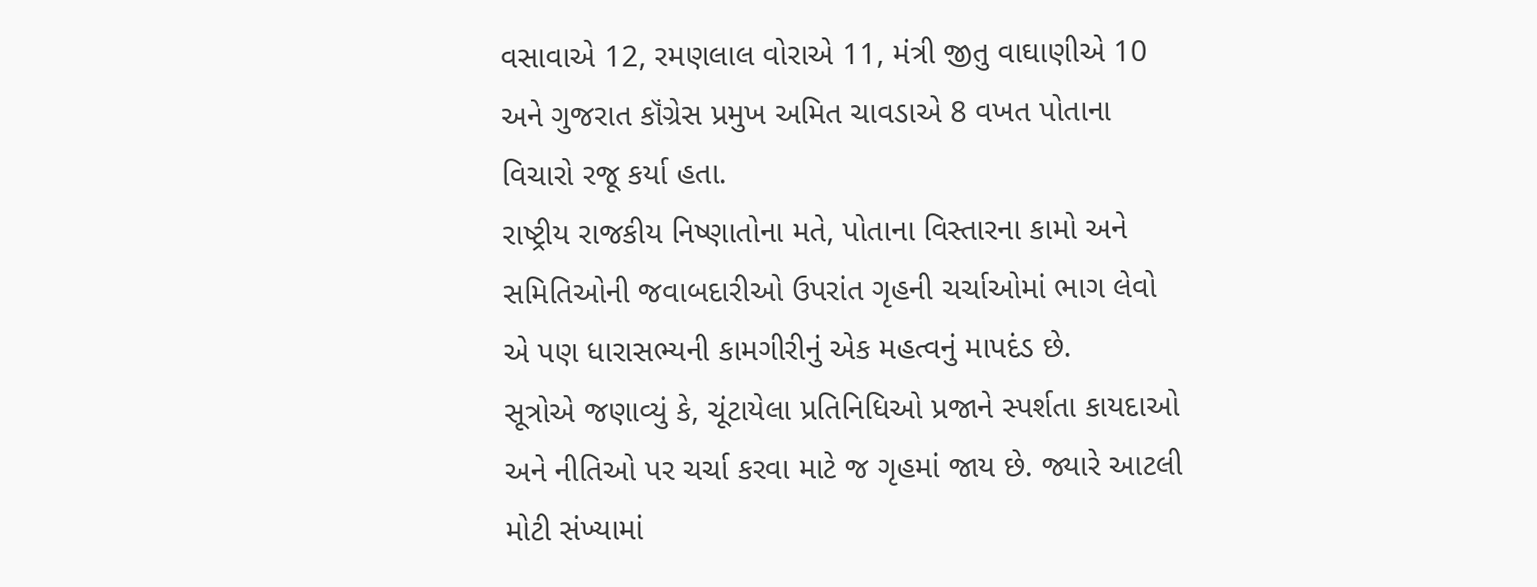વસાવાએ 12, રમણલાલ વોરાએ 11, મંત્રી જીતુ વાઘાણીએ 10 અને ગુજરાત કૉંગ્રેસ પ્રમુખ અમિત ચાવડાએ 8 વખત પોતાના વિચારો રજૂ કર્યા હતા.
રાષ્ટ્રીય રાજકીય નિષ્ણાતોના મતે, પોતાના વિસ્તારના કામો અને સમિતિઓની જવાબદારીઓ ઉપરાંત ગૃહની ચર્ચાઓમાં ભાગ લેવો એ પણ ધારાસભ્યની કામગીરીનું એક મહત્વનું માપદંડ છે.
સૂત્રોએ જણાવ્યું કે, ચૂંટાયેલા પ્રતિનિધિઓ પ્રજાને સ્પર્શતા કાયદાઓ અને નીતિઓ પર ચર્ચા કરવા માટે જ ગૃહમાં જાય છે. જ્યારે આટલી મોટી સંખ્યામાં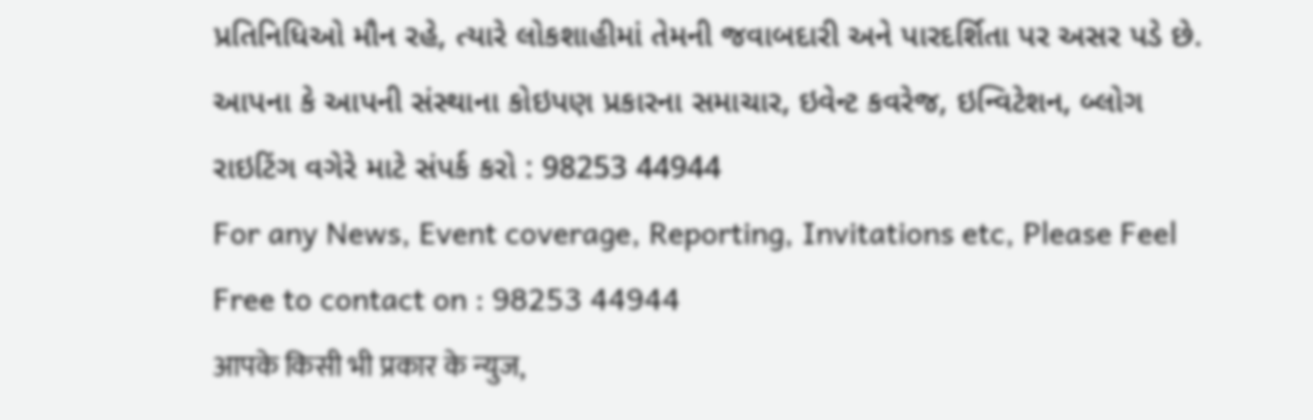પ્રતિનિધિઓ મૌન રહે, ત્યારે લોકશાહીમાં તેમની જવાબદારી અને પારદર્શિતા પર અસર પડે છે.
આપના કે આપની સંસ્થાના કોઇપણ પ્રકારના સમાચાર, ઇવેન્ટ કવરેજ, ઇન્વિટેશન, બ્લોગ રાઇટિંગ વગેરે માટે સંપર્ક કરો : 98253 44944
For any News, Event coverage, Reporting, Invitations etc, Please Feel Free to contact on : 98253 44944
आपके किसी भी प्रकार के न्युज,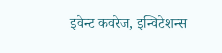इवेन्ट कवरेज, इन्विटेशन्स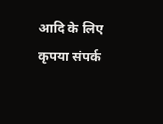आदि के लिए कृपया संपर्क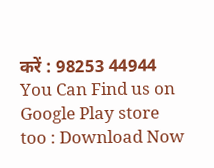करें : 98253 44944
You Can Find us on Google Play store too : Download Now